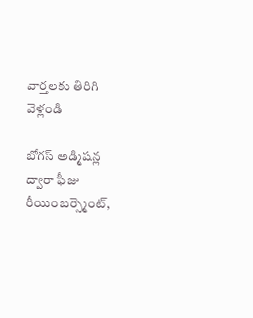వార్తలకు తిరిగి వెళ్లండి

బోగస్ అడ్మిషన్ల ద్వారా ఫీజు రీయింబర్స్మెంట్,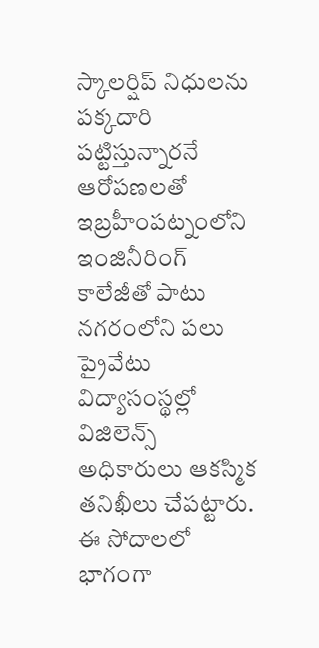స్కాలర్షిప్ నిధులను పక్కదారి పట్టిస్తున్నారనే ఆరోపణలతో ఇబ్రహీంపట్నంలోని ఇంజినీరింగ్ కాలేజీతో పాటు నగరంలోని పలు ప్రైవేటు విద్యాసంస్థల్లో విజిలెన్స్ అధికారులు ఆకస్మిక తనిఖీలు చేపట్టారు.
ఈ సోదాలలో భాగంగా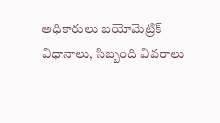అధికారులు బయోమెట్రిక్ విధానాలు, సిబ్బంది వివరాలు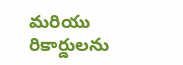మరియు రికార్డులను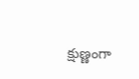క్షుణ్ణంగా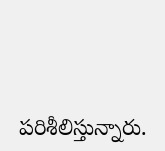పరిశీలిస్తున్నారు.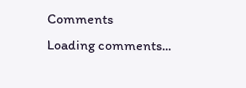Comments
Loading comments...